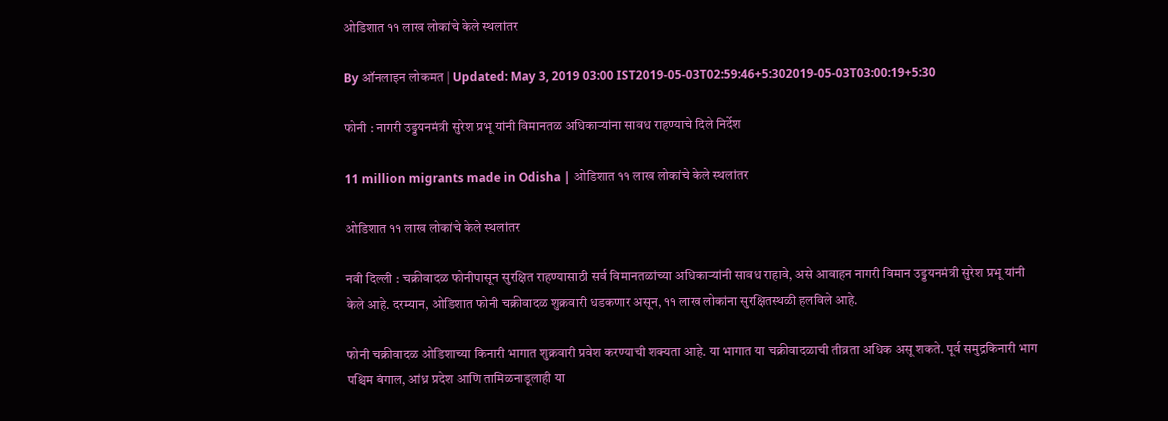ओडिशात ११ लाख लोकांचे केले स्थलांतर

By ऑनलाइन लोकमत | Updated: May 3, 2019 03:00 IST2019-05-03T02:59:46+5:302019-05-03T03:00:19+5:30

फोनी : नागरी उड्डयनमंत्री सुरेश प्रभू यांनी विमानतळ अधिकाऱ्यांना सावध राहण्याचे दिले निर्देश

11 million migrants made in Odisha | ओडिशात ११ लाख लोकांचे केले स्थलांतर

ओडिशात ११ लाख लोकांचे केले स्थलांतर

नवी दिल्ली : चक्रीवादळ फोनीपासून सुरक्षित राहण्यासाठी सर्व विमानतळांच्या अधिकाऱ्यांनी सावध राहावे, असे आवाहन नागरी विमान उड्डयनमंत्री सुरेश प्रभू यांनी केले आहे. दरम्यान, ओडिशात फोनी चक्रीवादळ शुक्रवारी धडकणार असून, ११ लाख लोकांना सुरक्षितस्थळी हलविले आहे.

फोनी चक्रीवादळ ओडिशाच्या किनारी भागात शुक्रवारी प्रवेश करण्याची शक्यता आहे. या भागात या चक्रीवादळाची तीव्रता अधिक असू शकते. पूर्व समुद्रकिनारी भाग पश्चिम बंगाल, आंध्र प्रदेश आणि तामिळनाडूलाही या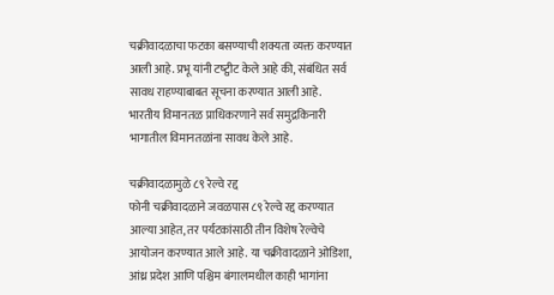चक्रीवादळाचा फटका बसण्याची शक्यता व्यक्त करण्यात आली आहे. प्रभू यांनी टष्ट्वीट केले आहे की, संबंधित सर्व सावध राहण्याबाबत सूचना करण्यात आली आहे. भारतीय विमानतळ प्राधिकरणाने सर्व समुद्रकिनारी भागातील विमानतळांना सावध केले आहे.

चक्रीवादळामुळे ८९ रेल्वे रद्द
फोनी चक्रीवादळाने जवळपास ८९ रेल्वे रद्द करण्यात आल्या आहेत, तर पर्यटकांसाठी तीन विशेष रेल्वेचे आयोजन करण्यात आले आहे. या चक्रीवादळाने ओडिशा, आंध्र प्रदेश आणि पश्चिम बंगालमधील काही भागांना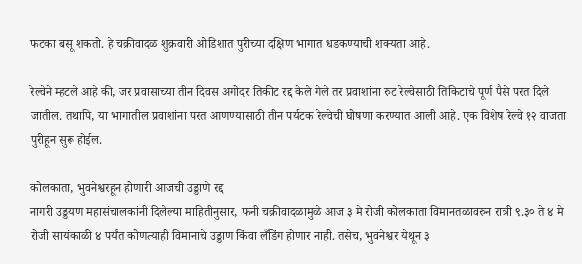फटका बसू शकतो. हे चक्रीवादळ शुक्रवारी ओडिशात पुरीच्या दक्षिण भागात धडकण्याची शक्यता आहे.

रेल्वेने म्हटले आहे की, जर प्रवासाच्या तीन दिवस अगोदर तिकीट रद्द केले गेले तर प्रवाशांना रुट रेल्वेसाठी तिकिटाचे पूर्ण पैसे परत दिले जातील. तथापि, या भागातील प्रवाशांना परत आणण्यासाठी तीन पर्यटक रेल्वेची घोषणा करण्यात आली आहे. एक विशेष रेल्वे १२ वाजता पुरीहून सुरू होईल.

कोलकाता, भुवनेश्वरहून होणारी आजची उड्डाणे रद्द
नागरी उड्डयण महासंचालकांनी दिलेल्या माहितीनुसार, फनी चक्रीवादळामुळे आज ३ मे रोजी कोलकाता विमानतळावरुन रात्री ९.३० ते ४ मे रोजी सायंकाळी ४ पर्यंत कोणत्याही विमानाचे उड्डाण किंवा लँडिंग होणार नाही. तसेच, भुवनेश्वर येथून ३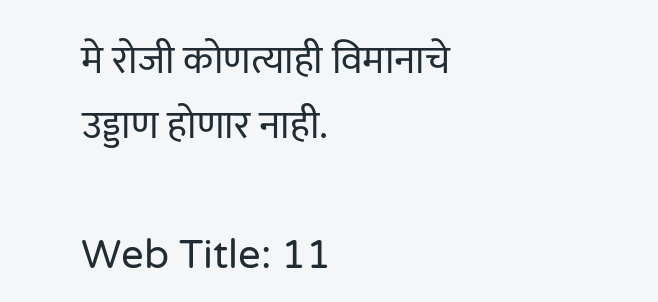मे रोजी कोणत्याही विमानाचे उड्डाण होणार नाही.

Web Title: 11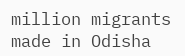million migrants made in Odisha